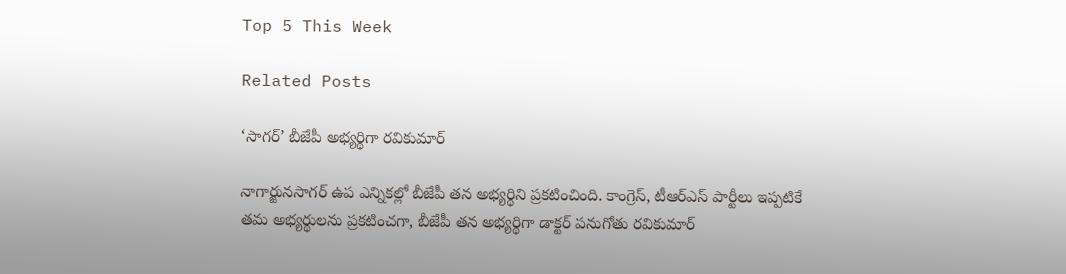Top 5 This Week

Related Posts

‘సాగర్’ బీజేపీ అభ్యర్థిగా రవికుమార్

నాగార్జునసాగర్ ఉప ఎన్నికల్లో బీజేపీ తన అభ్యర్థిని ప్రకటించింది. కాంగ్రెస్, టీఆర్ఎస్ పార్టీలు ఇప్పటికే తమ అభ్యర్థులను ప్రకటించగా, బీజేపీ తన అభ్యర్థిగా డాక్టర్ పనుగోతు రవికుమార్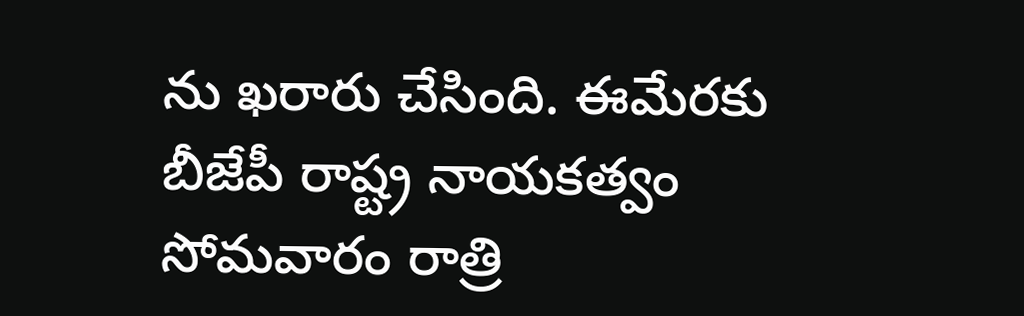ను ఖరారు చేసింది. ఈమేరకు బీజేపీ రాష్ట్ర నాయకత్వం సోమవారం రాత్రి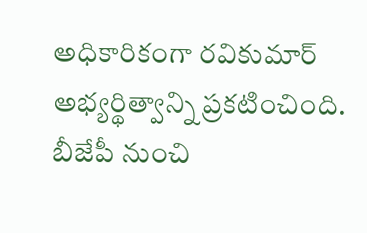అధికారికంగా రవికుమార్ అభ్యర్థిత్వాన్ని ప్రకటించింది. బీజేపీ నుంచి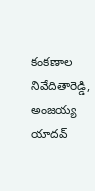కంకణాల నివేదితారెడ్డి, అంజయ్య యాదవ్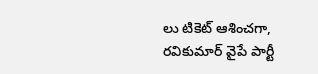లు టికెట్ ఆశించగా, రవికుమార్ వైపే పార్టీ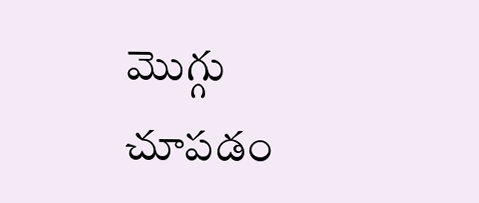మొగ్గు చూపడం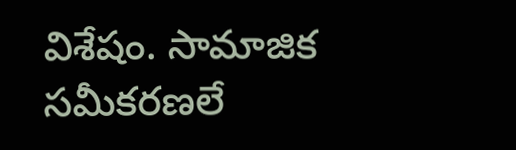విశేషం. సామాజిక సమీకరణలే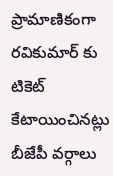ప్రామాణికంగా రవికుమార్ కు టికెట్ కేటాయించినట్లు బీజేపీ వర్గాలు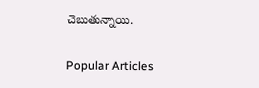చెబుతున్నాయి.

Popular Articles